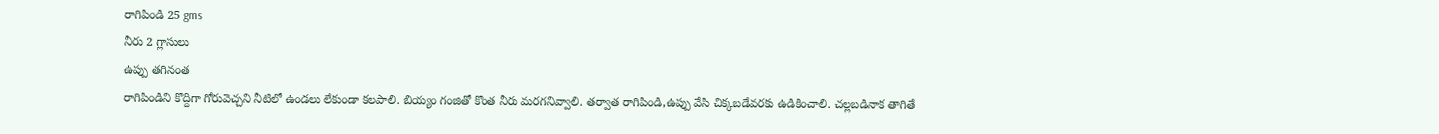రాగిపిండి 25 gms
నీరు 2 గ్లాసులు
ఉప్పు తగినంత
రాగిపిండిని కొద్దిగా గోరువెచ్చని నీటిలో ఉండలు లేకుండా కలపాలి. బియ్యం గంజితో కొంత నీరు మరగనివ్వాలి. తర్వాత రాగిపిండి,ఉప్పు వేసి చిక్కబడేవరకు ఉడికించాలి. చల్లబడినాక తాగితే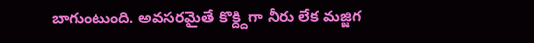బాగుంటుంది. అవసరమైతే కొక్ద్దిగా నీరు లేక మజ్జిగ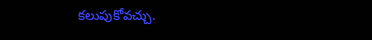కలుపుకోవచ్చు.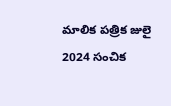మాలిక పత్రిక జులై 2024 సంచిక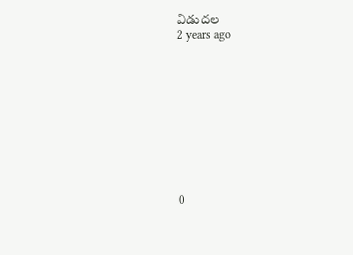విడుదల
2 years ago










0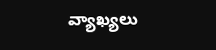వ్యాఖ్యలు